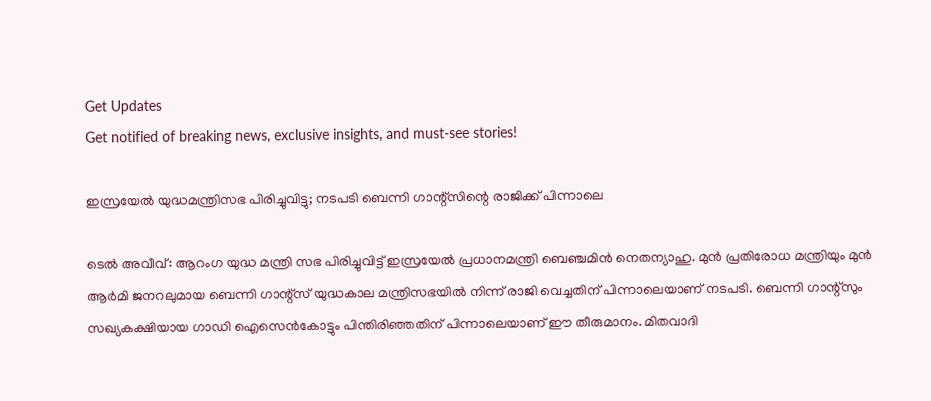Get Updates
Get notified of breaking news, exclusive insights, and must-see stories!

ഇസ്രയേൽ യുദ്ധമന്ത്രിസഭ പിരിച്ചുവിട്ടു; നടപടി ബെന്നി ഗാന്റ്‌സിന്റെ രാജിക്ക് പിന്നാലെ

ടെൽ അവീവ്: ആറംഗ യുദ്ധ മന്ത്രി സഭ പിരിച്ചുവിട്ട് ഇസ്രയേൽ പ്രധാനമന്ത്രി ബെഞ്ചമിൻ നെതന്യാഹു. മുൻ പ്രതിരോധ മന്ത്രിയും മുൻ ആർമി ജനറലുമായ ബെന്നി ഗാന്റ്‌സ് യുദ്ധകാല മന്ത്രിസഭയിൽ നിന്ന് രാജി വെച്ചതിന് പിന്നാലെയാണ് നടപടി. ബെന്നി ഗാന്റ്‌സും സഖ്യകക്ഷിയായ ഗാഡി ഐസെൻകോട്ടും പിന്തിരിഞ്ഞതിന് പിന്നാലെയാണ് ഈ തീരുമാനം. മിതവാദി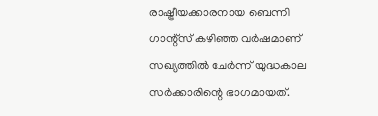രാഷ്ട്രീയക്കാരനായ ബെന്നി ഗാന്റ്‌സ് കഴിഞ്ഞ വർഷമാണ് സഖ്യത്തിൽ ചേർന്ന് യുദ്ധകാല സർക്കാരിന്റെ ഭാഗമായത്.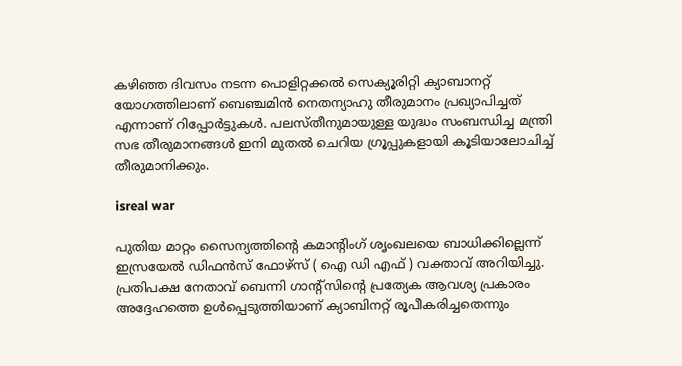കഴിഞ്ഞ ദിവസം നടന്ന പൊളിറ്റക്കൽ സെക്യൂരിറ്റി ക്യാബാനറ്റ് യോഗത്തിലാണ് ബെഞ്ചമിൻ നെതന്യാഹു തീരുമാനം പ്രഖ്യാപിച്ചത് എന്നാണ് റിപ്പോർട്ടുകൾ. പലസ്തീനുമായുള്ള യുദ്ധം സംബന്ധിച്ച മന്ത്രി സഭ തീരുമാനങ്ങൾ ഇനി മുതൽ ചെറിയ ഗ്രൂപ്പുകളായി കൂടിയാലോചിച്ച് തീരുമാനിക്കും.

isreal war

പുതിയ മാറ്റം സൈന്യത്തിന്റെ കമാന്റിംഗ് ശൃംഖലയെ ബാധിക്കില്ലെന്ന് ഇസ്രയേൽ ഡിഫൻസ് ഫോഴ്സ് ( ഐ ഡി എഫ് ) വക്താവ് അറിയിച്ചു. പ്രതിപക്ഷ നേതാവ് ബെന്നി ഗാന്റ്‌സിന്റെ പ്രത്യേക ആവശ്യ പ്രകാരം അദ്ദേഹത്തെ ഉൾപ്പെടുത്തിയാണ് ക്യാബിനറ്റ് രൂപീകരിച്ചതെന്നും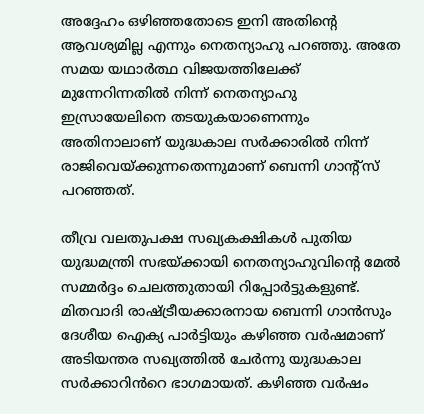അദ്ദേഹം ഒഴിഞ്ഞതോടെ ഇനി അതിന്റെ ആവശ്യമില്ല എന്നും നെതന്യാഹു പറഞ്ഞു. അതേ സമയ യഥാർത്ഥ വിജയത്തിലേക്ക് മുന്നേറിന്നതിൽ നിന്ന് നെതന്യാഹു ഇസ്രായേലിനെ തടയുകയാണെന്നും അതിനാലാണ് യുദ്ധകാല സർക്കാരിൽ നിന്ന് രാജിവെയ്ക്കുന്നതെന്നുമാണ് ബെന്നി ഗാന്റ്‌സ് പറഞ്ഞത്.

തീവ്ര വലതുപക്ഷ സഖ്യകക്ഷികൾ പുതിയ യുദ്ധമന്ത്രി സഭയ്ക്കായി നെതന്യാഹുവിന്റെ മേൽ സമ്മർദ്ദം ചെലത്തുതായി റിപ്പോർട്ടുകളുണ്ട്. മിതവാദി രാഷ്ട്രീയക്കാരനായ ബെന്നി ഗാൻസും ദേശീയ ഐക്യ പാർട്ടിയും കഴിഞ്ഞ വർഷമാണ് അടിയന്തര സഖ്യത്തിൽ ചേർന്നു യുദ്ധകാല സർക്കാറിൻറെ ഭാഗമായത്. കഴിഞ്ഞ വർഷം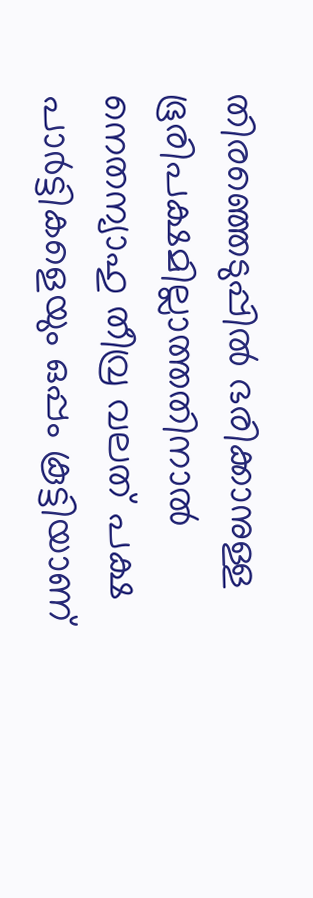തിരഞ്ഞെടുപ്പിൽ ഭരിക്കാനുള്ള ഭൂരിപക്ഷമില്ലാത്തതിനാൽ നെതന്യാഹു തീവ്ര വലത് പക്ഷ പാർട്ടികളെയും ഒപ്പം കൂട്ടിയാണ്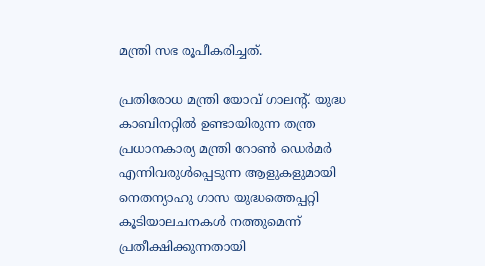മന്ത്രി സഭ രൂപീകരിച്ചത്.

പ്രതിരോധ മന്ത്രി യോവ് ഗാലന്റ്. യുദ്ധ കാബിനറ്റിൽ ഉണ്ടായിരുന്ന തന്ത്ര പ്രധാനകാര്യ മന്ത്രി റോൺ ഡെർമർ എന്നിവരുൾപ്പെടുന്ന ആളുകളുമായി നെതന്യാഹു ഗാസ യുദ്ധത്തെപ്പറ്റി കൂടിയാലചനകൾ നത്തുമെന്ന് പ്രതീക്ഷിക്കുന്നതായി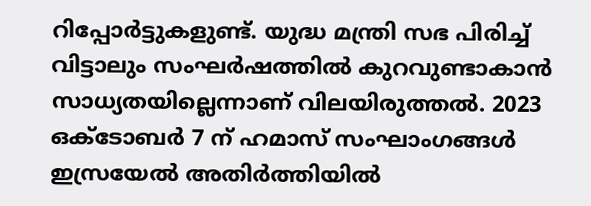റിപ്പോർട്ടുകളുണ്ട്. യുദ്ധ മന്ത്രി സഭ പിരിച്ച് വിട്ടാലും സംഘർഷത്തിൽ കുറവുണ്ടാകാൻ സാധ്യതയില്ലെന്നാണ് വിലയിരുത്തൽ. 2023 ഒക്ടോബർ 7 ന് ഹമാസ് സംഘാംഗങ്ങൾ ഇസ്രയേൽ അതിർത്തിയിൽ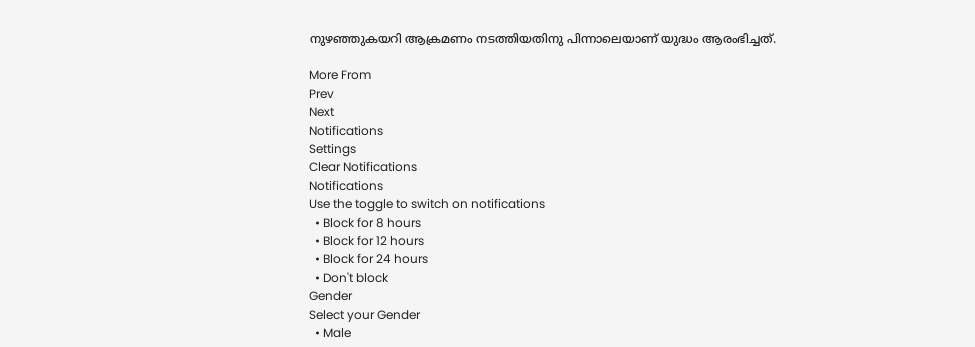നുഴഞ്ഞുകയറി ആക്രമണം നടത്തിയതിനു പിന്നാലെയാണ് യുദ്ധം ആരംഭിച്ചത്.

More From
Prev
Next
Notifications
Settings
Clear Notifications
Notifications
Use the toggle to switch on notifications
  • Block for 8 hours
  • Block for 12 hours
  • Block for 24 hours
  • Don't block
Gender
Select your Gender
  • Male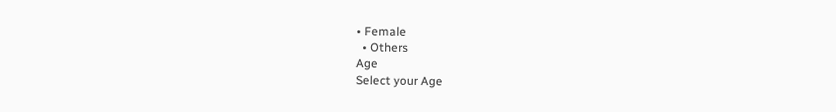• Female
  • Others
Age
Select your Age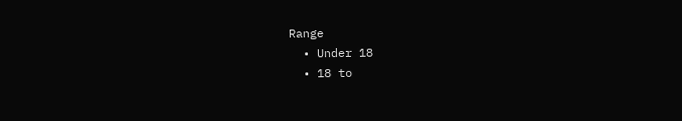Range
  • Under 18
  • 18 to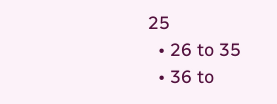25
  • 26 to 35
  • 36 to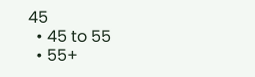45
  • 45 to 55
  • 55+